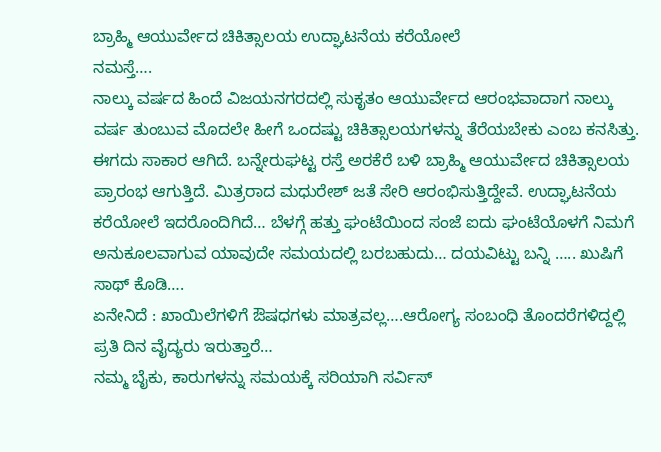ಬ್ರಾಹ್ಮಿ ಆಯುರ್ವೇದ ಚಿಕಿತ್ಸಾಲಯ ಉದ್ಘಾಟನೆಯ ಕರೆಯೋಲೆ
ನಮಸ್ತೆ….
ನಾಲ್ಕು ವರ್ಷದ ಹಿಂದೆ ವಿಜಯನಗರದಲ್ಲಿ ಸುಕೃತಂ ಆಯುರ್ವೇದ ಆರಂಭವಾದಾಗ ನಾಲ್ಕು ವರ್ಷ ತುಂಬುವ ಮೊದಲೇ ಹೀಗೆ ಒಂದಷ್ಟು ಚಿಕಿತ್ಸಾಲಯಗಳನ್ನು ತೆರೆಯಬೇಕು ಎಂಬ ಕನಸಿತ್ತು. ಈಗದು ಸಾಕಾರ ಆಗಿದೆ. ಬನ್ನೇರುಘಟ್ಟ ರಸ್ತೆ ಅರಕೆರೆ ಬಳಿ ಬ್ರಾಹ್ಮಿ ಆಯುರ್ವೇದ ಚಿಕಿತ್ಸಾಲಯ ಪ್ರಾರಂಭ ಆಗುತ್ತಿದೆ. ಮಿತ್ರರಾದ ಮಧುರೇಶ್ ಜತೆ ಸೇರಿ ಆರಂಭಿಸುತ್ತಿದ್ದೇವೆ. ಉದ್ಘಾಟನೆಯ ಕರೆಯೋಲೆ ಇದರೊಂದಿಗಿದೆ… ಬೆಳಗ್ಗೆ ಹತ್ತು ಘಂಟೆಯಿಂದ ಸಂಜೆ ಐದು ಘಂಟೆಯೊಳಗೆ ನಿಮಗೆ ಅನುಕೂಲವಾಗುವ ಯಾವುದೇ ಸಮಯದಲ್ಲಿ ಬರಬಹುದು… ದಯವಿಟ್ಟು ಬನ್ನಿ ….. ಖುಷಿಗೆ ಸಾಥ್ ಕೊಡಿ….
ಏನೇನಿದೆ : ಖಾಯಿಲೆಗಳಿಗೆ ಔಷಧಗಳು ಮಾತ್ರವಲ್ಲ….ಆರೋಗ್ಯ ಸಂಬಂಧಿ ತೊಂದರೆಗಳಿದ್ದಲ್ಲಿ ಪ್ರತಿ ದಿನ ವೈದ್ಯರು ಇರುತ್ತಾರೆ…
ನಮ್ಮ ಬೈಕು, ಕಾರುಗಳನ್ನು ಸಮಯಕ್ಕೆ ಸರಿಯಾಗಿ ಸರ್ವಿಸ್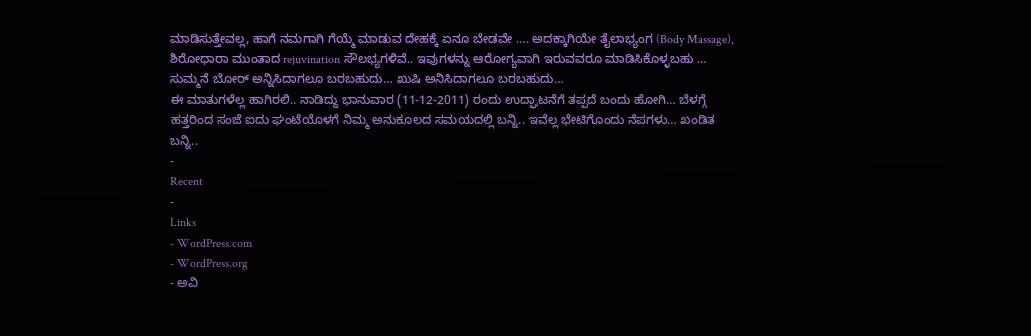ಮಾಡಿಸುತ್ತೇವಲ್ಲ, ಹಾಗೆ ನಮಗಾಗಿ ಗೆಯ್ಮೆ ಮಾಡುವ ದೇಹಕ್ಕೆ ಏನೂ ಬೇಡವೇ …. ಅದಕ್ಕಾಗಿಯೇ ತೈಲಾಭ್ಯಂಗ (Body Massage), ಶಿರೋಧಾರಾ ಮುಂತಾದ rejuvination ಸೌಲಭ್ಯಗಳಿವೆ.. ಇವುಗಳನ್ನು ಆರೋಗ್ಯವಾಗಿ ಇರುವವರೂ ಮಾಡಿಸಿಕೊಳ್ಳಬಹು … ಸುಮ್ಮನೆ ಬೋರ್ ಅನ್ನಿಸಿದಾಗಲೂ ಬರಬಹುದು… ಖುಷಿ ಅನಿಸಿದಾಗಲೂ ಬರಬಹುದು…
ಈ ಮಾತುಗಳೆಲ್ಲ ಹಾಗಿರಲಿ.. ನಾಡಿದ್ದು ಭಾನುವಾರ (11-12-2011) ರಂದು ಉದ್ಘಾಟನೆಗೆ ತಪ್ಪದೆ ಬಂದು ಹೋಗಿ… ಬೆಳಗ್ಗೆ ಹತ್ತರಿಂದ ಸಂಜೆ ಐದು ಘಂಟೆಯೊಳಗೆ ನಿಮ್ಮ ಅನುಕೂಲದ ಸಮಯದಲ್ಲಿ ಬನ್ನಿ.. ಇವೆಲ್ಲ ಭೇಟಿಗೊಂದು ನೆಪಗಳು… ಖಂಡಿತ ಬನ್ನಿ..
-
Recent
-
Links
- WordPress.com
- WordPress.org
- ಅವಿ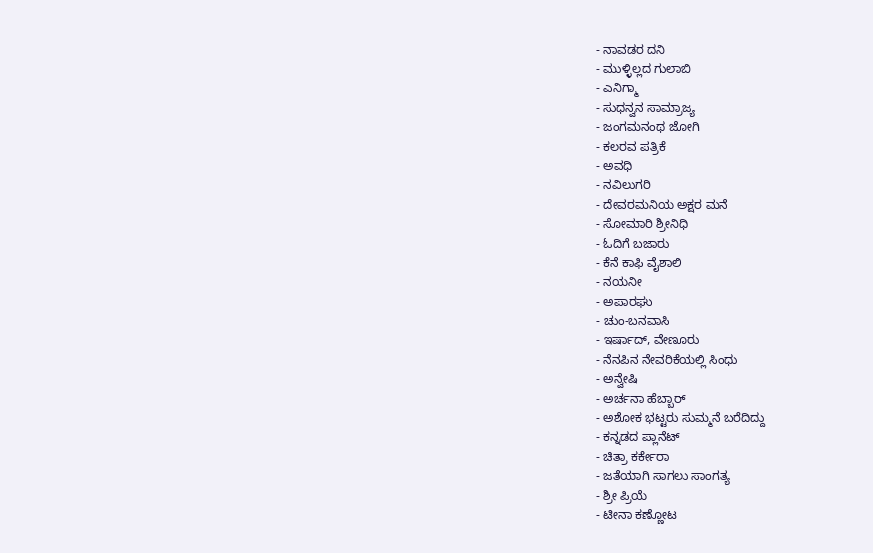- ನಾವಡರ ದನಿ
- ಮುಳ್ಳಿಲ್ಲದ ಗುಲಾಬಿ
- ಎನಿಗ್ಮಾ
- ಸುಧನ್ವನ ಸಾಮ್ರಾಜ್ಯ
- ಜಂಗಮನಂಥ ಜೋಗಿ
- ಕಲರವ ಪತ್ರಿಕೆ
- ಅವಧಿ
- ನವಿಲುಗರಿ
- ದೇವರಮನಿಯ ಅಕ್ಷರ ಮನೆ
- ಸೋಮಾರಿ ಶ್ರೀನಿಧಿ
- ಓದಿಗೆ ಬಜಾರು
- ಕೆನೆ ಕಾಫಿ ವೈಶಾಲಿ
- ನಯನೀ
- ಅಪಾರಘು
- ಚುಂ-ಬನವಾಸಿ
- ಇರ್ಷಾದ್, ವೇಣೂರು
- ನೆನಪಿನ ನೇವರಿಕೆಯಲ್ಲಿ ಸಿಂಧು
- ಅನ್ವೇಷಿ
- ಅರ್ಚನಾ ಹೆಬ್ಬಾರ್
- ಅಶೋಕ ಭಟ್ಟರು ಸುಮ್ಮನೆ ಬರೆದಿದ್ದು
- ಕನ್ನಡದ ಪ್ಲಾನೆಟ್
- ಚಿತ್ರಾ ಕರ್ಕೇರಾ
- ಜತೆಯಾಗಿ ಸಾಗಲು ಸಾಂಗತ್ಯ
- ಶ್ರೀ ಪ್ರಿಯೆ
- ಟೀನಾ ಕಣ್ಣೋಟ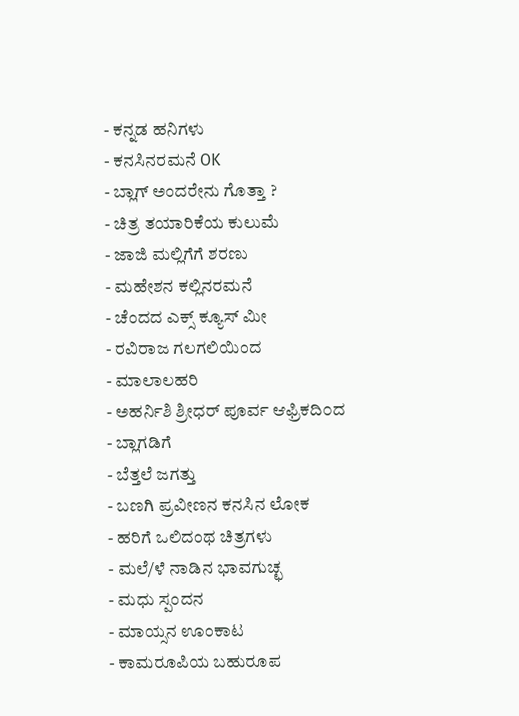- ಕನ್ನಡ ಹನಿಗಳು
- ಕನಸಿನರಮನೆ OK
- ಬ್ಲಾಗ್ ಅಂದರೇನು ಗೊತ್ತಾ ?
- ಚಿತ್ರ ತಯಾರಿಕೆಯ ಕುಲುಮೆ
- ಜಾಜಿ ಮಲ್ಲಿಗೆಗೆ ಶರಣು
- ಮಹೇಶನ ಕಲ್ಲಿನರಮನೆ
- ಚೆಂದದ ಎಕ್ಸ್ ಕ್ಯೂಸ್ ಮೀ
- ರವಿರಾಜ ಗಲಗಲಿಯಿಂದ
- ಮಾಲಾಲಹರಿ
- ಅಹರ್ನಿಶಿ ಶ್ರೀಧರ್ ಪೂರ್ವ ಆಫ್ರಿಕದಿ೦ದ
- ಬ್ಲಾಗಡಿಗೆ
- ಬೆತ್ತಲೆ ಜಗತ್ತು
- ಬಣಗಿ ಪ್ರವೀಣನ ಕನಸಿನ ಲೋಕ
- ಹರಿಗೆ ಒಲಿದಂಥ ಚಿತ್ರಗಳು
- ಮಲೆ/ಳೆ ನಾಡಿನ ಭಾವಗುಚ್ಛ
- ಮಧು ಸ್ಪಂದನ
- ಮಾಯ್ಸನ ಊಂಕಾಟ
- ಕಾಮರೂಪಿಯ ಬಹುರೂಪ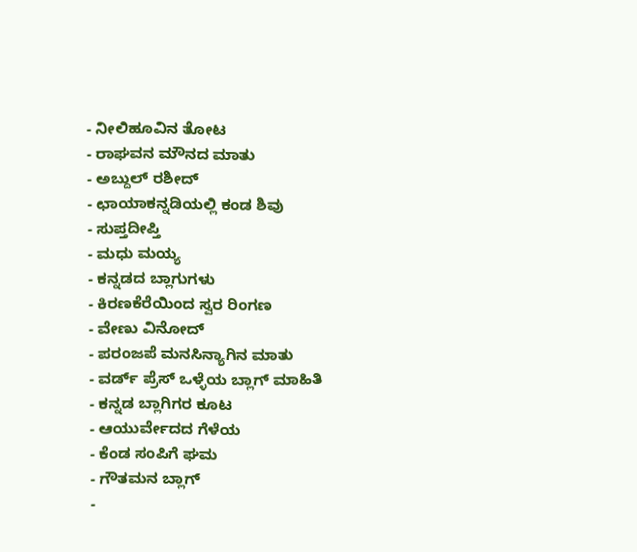- ನೀಲಿಹೂವಿನ ತೋಟ
- ರಾಘವನ ಮೌನದ ಮಾತು
- ಅಬ್ದುಲ್ ರಶೀದ್
- ಛಾಯಾಕನ್ನಡಿಯಲ್ಲಿ ಕಂಡ ಶಿವು
- ಸುಪ್ತದೀಪ್ತಿ
- ಮಧು ಮಯ್ಯ
- ಕನ್ನಡದ ಬ್ಲಾಗುಗಳು
- ಕಿರಣಕೆರೆಯಿಂದ ಸ್ವರ ರಿಂಗಣ
- ವೇಣು ವಿನೋದ್
- ಪರಂಜಪೆ ಮನಸಿನ್ಯಾಗಿನ ಮಾತು
- ವರ್ಡ್ ಪ್ರೆಸ್ ಒಳ್ಳೆಯ ಬ್ಲಾಗ್ ಮಾಹಿತಿ
- ಕನ್ನಡ ಬ್ಲಾಗಿಗರ ಕೂಟ
- ಆಯುರ್ವೇದದ ಗೆಳೆಯ
- ಕೆಂಡ ಸಂಪಿಗೆ ಘಮ
- ಗೌತಮನ ಬ್ಲಾಗ್
-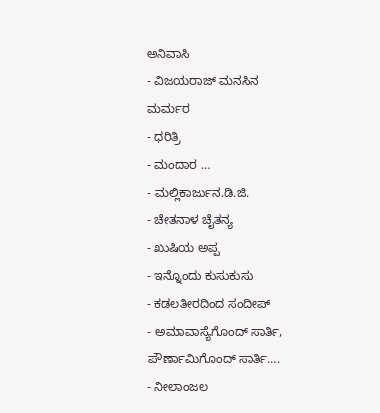ಅನಿವಾಸಿ
- ವಿಜಯರಾಜ್ ಮನಸಿನ ಮರ್ಮರ
- ಧರಿತ್ರಿ
- ಮಂದಾರ …
- ಮಲ್ಲಿಕಾರ್ಜುನ.ಡಿ.ಜಿ.
- ಚೇತನಾಳ ಚೈತನ್ಯ
- ಖುಷಿಯ ಅಪ್ಪ
- ಇನ್ನೊಂದು ಕುಸುಕುಸು
- ಕಡಲತೀರದಿಂದ ಸಂದೀಪ್
- ಅಮಾವಾಸ್ಯೆಗೊಂದ್ ಸಾರ್ತಿ, ಪೌರ್ಣಾಮಿಗೊಂದ್ ಸಾರ್ತಿ….
- ನೀಲಾಂಜಲ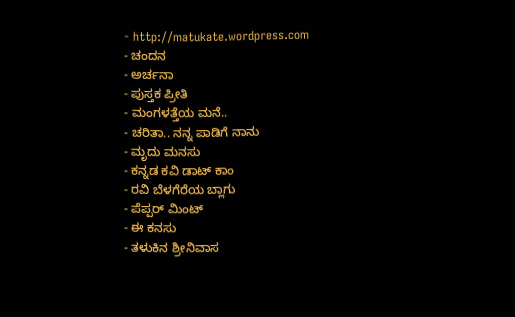- http://matukate.wordpress.com
- ಚಂದನ
- ಅರ್ಚನಾ
- ಪುಸ್ತಕ ಪ್ರೀತಿ
- ಮಂಗಳತ್ತೆಯ ಮನೆ..
- ಚರಿತಾ.. ನನ್ನ ಪಾಡಿಗೆ ನಾನು
- ಮೃದು ಮನಸು
- ಕನ್ನಡ ಕವಿ ಡಾಟ್ ಕಾಂ
- ರವಿ ಬೆಳಗೆರೆಯ ಬ್ಲಾಗು
- ಪೆಪ್ಪರ್ ಮಿಂಟ್
- ಈ ಕನಸು
- ತಳುಕಿನ ಶ್ರೀನಿವಾಸ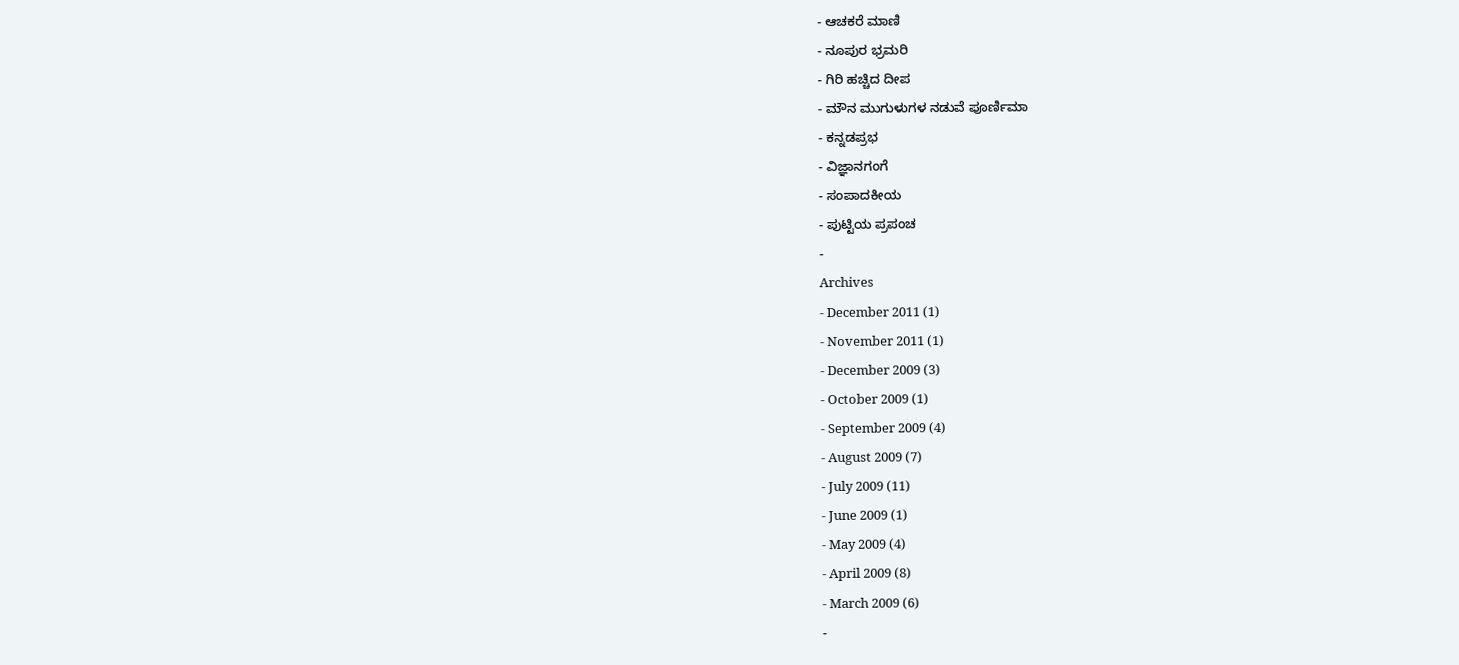- ಆಚಕರೆ ಮಾಣಿ
- ನೂಪುರ ಭ್ರಮರಿ
- ಗಿರಿ ಹಚ್ಚಿದ ದೀಪ
- ಮೌನ ಮುಗುಳುಗಳ ನಡುವೆ ಪೂರ್ಣಿಮಾ
- ಕನ್ನಡಪ್ರಭ
- ವಿಜ್ಞಾನಗಂಗೆ
- ಸಂಪಾದಕೀಯ
- ಪುಟ್ಟಿಯ ಪ್ರಪಂಚ
-
Archives
- December 2011 (1)
- November 2011 (1)
- December 2009 (3)
- October 2009 (1)
- September 2009 (4)
- August 2009 (7)
- July 2009 (11)
- June 2009 (1)
- May 2009 (4)
- April 2009 (8)
- March 2009 (6)
-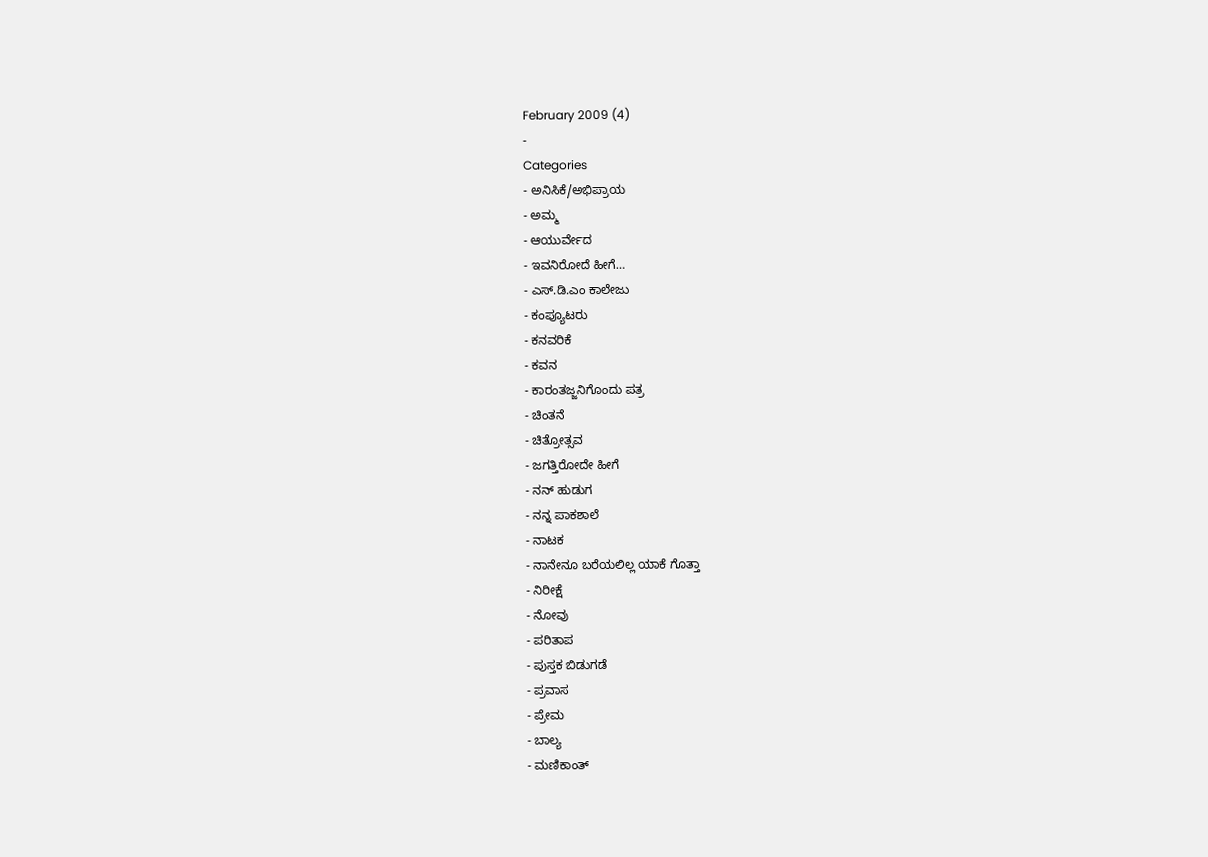February 2009 (4)
-
Categories
- ಅನಿಸಿಕೆ/ಅಭಿಪ್ರಾಯ
- ಅಮ್ಮ
- ಆಯುರ್ವೇದ
- ಇವನಿರೋದೆ ಹೀಗೆ…
- ಎಸ್.ಡಿ.ಎಂ ಕಾಲೇಜು
- ಕಂಪ್ಯೂಟರು
- ಕನವರಿಕೆ
- ಕವನ
- ಕಾರಂತಜ್ಜನಿಗೊಂದು ಪತ್ರ
- ಚಿಂತನೆ
- ಚಿತ್ರೋತ್ಸವ
- ಜಗತ್ತಿರೋದೇ ಹೀಗೆ
- ನನ್ ಹುಡುಗ
- ನನ್ನ ಪಾಕಶಾಲೆ
- ನಾಟಕ
- ನಾನೇನೂ ಬರೆಯಲಿಲ್ಲ ಯಾಕೆ ಗೊತ್ತಾ
- ನಿರೀಕ್ಷೆ
- ನೋವು
- ಪರಿತಾಪ
- ಪುಸ್ತಕ ಬಿಡುಗಡೆ
- ಪ್ರವಾಸ
- ಪ್ರೇಮ
- ಬಾಲ್ಯ
- ಮಣಿಕಾಂತ್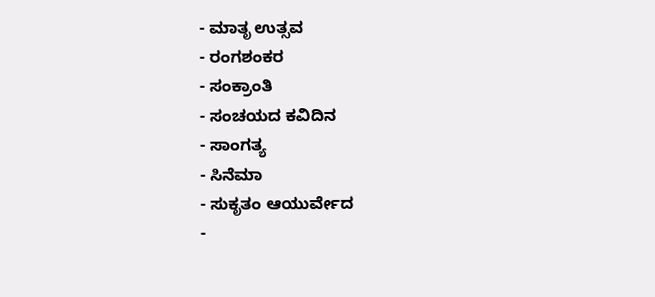- ಮಾತೃ ಉತ್ಸವ
- ರಂಗಶಂಕರ
- ಸಂಕ್ರಾಂತಿ
- ಸಂಚಯದ ಕವಿದಿನ
- ಸಾಂಗತ್ಯ
- ಸಿನೆಮಾ
- ಸುಕೃತಂ ಆಯುರ್ವೇದ
-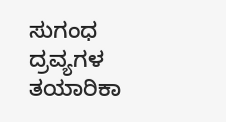ಸುಗಂಧ ದ್ರವ್ಯಗಳ ತಯಾರಿಕಾ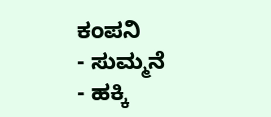ಕಂಪನಿ
- ಸುಮ್ಮನೆ
- ಹಕ್ಕಿ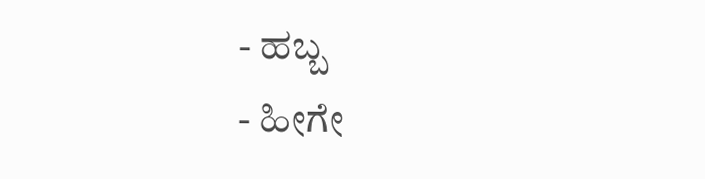- ಹಬ್ಬ
- ಹೀಗೇ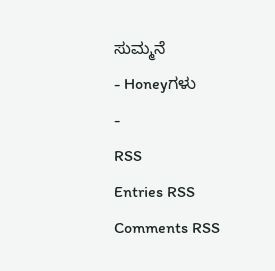ಸುಮ್ಮನೆ
- Honeyಗಳು
-
RSS
Entries RSS
Comments RSS